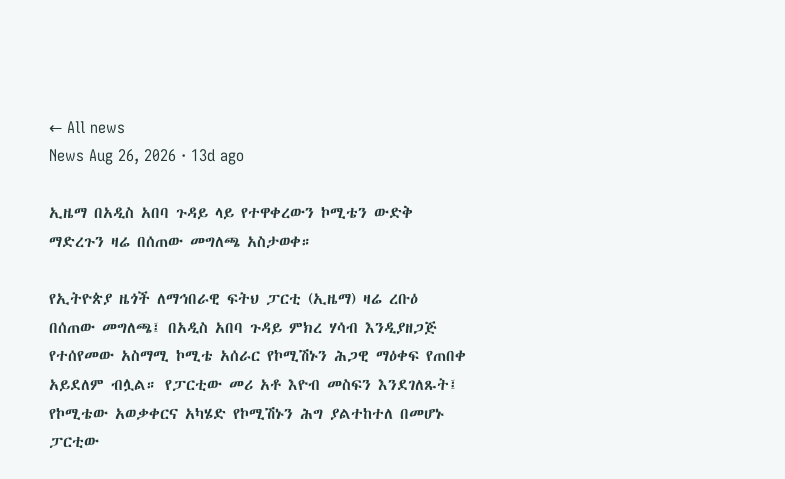← All news
News Aug 26, 2026 · 13d ago

ኢዜማ በአዲስ አበባ ጉዳይ ላይ የተዋቀረውን ኮሚቴን ውድቅ ማድረጉን ዛሬ በሰጠው መግለጫ አስታወቀ።

የኢትዮጵያ ዜጎች ለማኅበራዊ ፍትህ ፓርቲ (ኢዜማ) ዛሬ ረቡዕ በሰጠው መግለጫ፤ በአዲስ አበባ ጉዳይ ምክረ ሃሳብ እንዲያዘጋጅ የተሰየመው አስማሚ ኮሚቴ አሰራር የኮሚሽኑን ሕጋዊ ማዕቀፍ የጠበቀ አይደለም ብሏል። የፓርቲው መሪ አቶ እዮብ መስፍን እንደገለጹት፤ የኮሚቴው አወቃቀርና አካሄድ የኮሚሽኑን ሕግ ያልተከተለ በመሆኑ ፓርቲው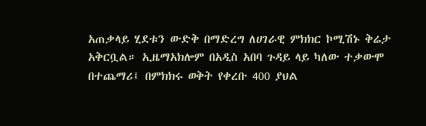አጠቃላይ ሂደቱን ውድቅ በማድረግ ለሀገራዊ ምክክር ኮሚሽኑ ቅሬታ አቅርቧል። ኢዜማአክሎም በአዲስ አበባ ጉዳይ ላይ ካለው ተቃውሞ በተጨማሪ፤ በምክክሩ ወቅት የቀረቡ 400 ያህል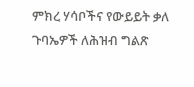ምክረ ሃሳቦችና የውይይት ቃለ ጉባኤዎች ለሕዝብ ግልጽ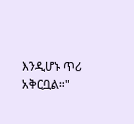እንዲሆኑ ጥሪ አቅርቧል።"